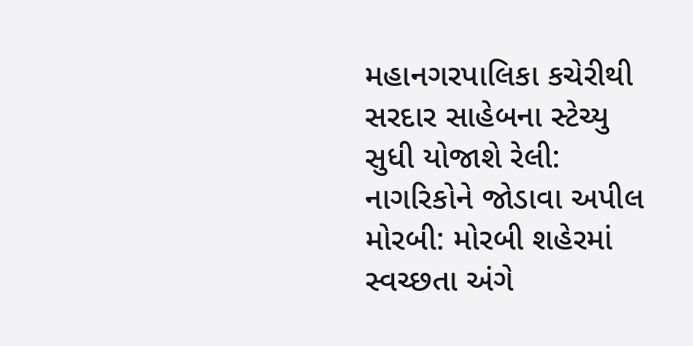મહાનગરપાલિકા કચેરીથી સરદાર સાહેબના સ્ટેચ્યુ સુધી યોજાશે રેલી: નાગરિકોને જોડાવા અપીલ
મોરબી: મોરબી શહેરમાં સ્વચ્છતા અંગે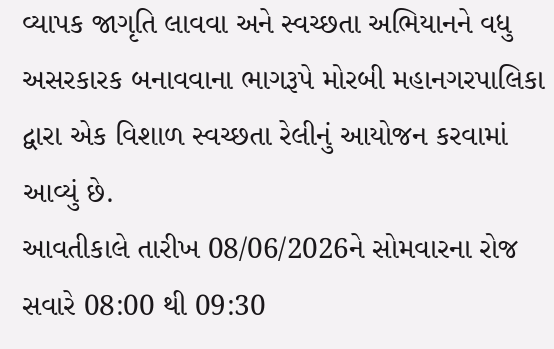વ્યાપક જાગૃતિ લાવવા અને સ્વચ્છતા અભિયાનને વધુ અસરકારક બનાવવાના ભાગરૂપે મોરબી મહાનગરપાલિકા દ્વારા એક વિશાળ સ્વચ્છતા રેલીનું આયોજન કરવામાં આવ્યું છે.
આવતીકાલે તારીખ 08/06/2026ને સોમવારના રોજ સવારે 08:00 થી 09:30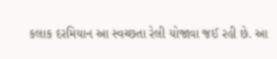કલાક દરમિયાન આ સ્વચ્છતા રેલી યોજાવા જઈ રહી છે. આ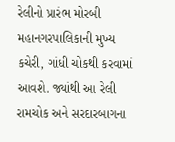રેલીનો પ્રારંભ મોરબી મહાનગરપાલિકાની મુખ્ય કચેરી, ગાંધી ચોકથી કરવામાં આવશે. જ્યાંથી આ રેલી રામચોક અને સરદારબાગના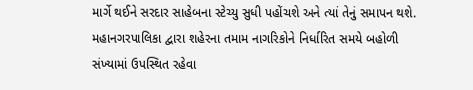માર્ગે થઈને સરદાર સાહેબના સ્ટેચ્યુ સુધી પહોંચશે અને ત્યાં તેનું સમાપન થશે. મહાનગરપાલિકા દ્વારા શહેરના તમામ નાગરિકોને નિર્ધારિત સમયે બહોળી સંખ્યામાં ઉપસ્થિત રહેવા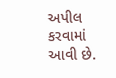અપીલ કરવામાં આવી છે.